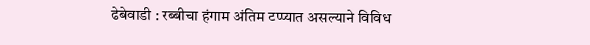ढेबेवाडी : रब्बीचा हंगाम अंतिम टप्प्यात असल्याने विविध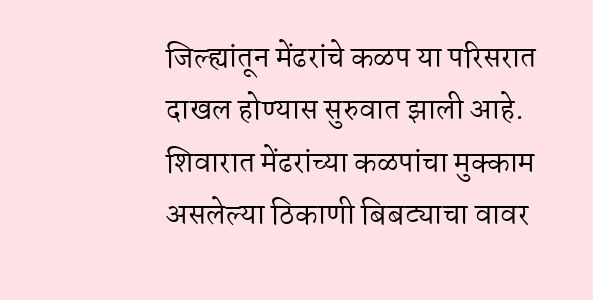जिल्ह्यांतून मेंढरांचे कळप या परिसरात दाखल होण्यास सुरुवात झाली आहे. शिवारात मेंढरांच्या कळपांचा मुक्काम असलेल्या ठिकाणी बिबट्याचा वावर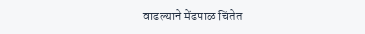वाढल्याने मेंढपाळ चिंतेत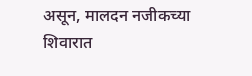असून, मालदन नजीकच्या शिवारात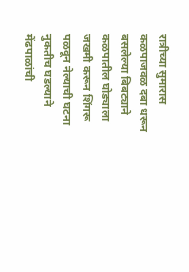रात्रीच्या सुमारास कळपाजवळ दबा धरून बसलेल्या बिबट्याने कळपातील घोड्याला जखमी करून शिंगरू पळवून नेल्याची घटना नुकतीच घडल्याने मेंढपाळांची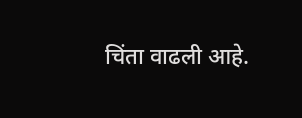चिंता वाढली आहे.